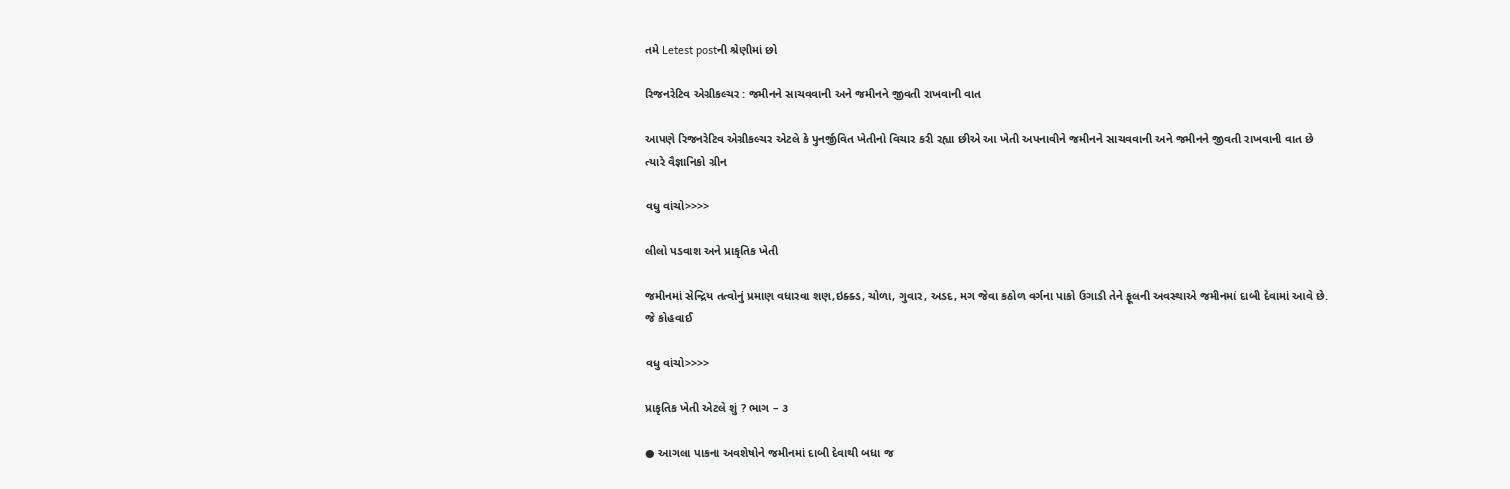તમે Letest postની શ્રેણીમાં છો

રિજનરેટિવ એગ્રીકલ્ચર : જમીનને સાચવવાની અને જમીનને જીવતી રાખવાની વાત

આપણે રિજનરેટિવ એગ્રીકલ્ચર એટલે કે પુનર્જીવિત ખેતીનો વિચાર કરી રહ્યા છીએ આ ખેતી અપનાવીને જમીનને સાચવવાની અને જમીનને જીવતી રાખવાની વાત છે ત્યારે વૈજ્ઞાનિકો ગ્રીન

વધુ વાંચો>>>>

લીલો પડવાશ અને પ્રાકૃતિક ખેતી

જમીનમાં સેન્દ્રિય તત્વોનું પ્રમાણ વધારવા શણ,ઇક્ક્ડ, ચોળા, ગુવાર, અડદ, મગ જેવા કઠોળ વર્ગના પાકો ઉગાડી તેને ફૂલની અવસ્થાએ જમીનમાં દાબી દેવામાં આવે છે. જે કોહવાઈ

વધુ વાંચો>>>>

પ્રાકૃતિક ખેતી એટલે શું ? ભાગ – ૩

● આગલા પાકના અવશેષોને જમીનમાં દાબી દેવાથી બધા જ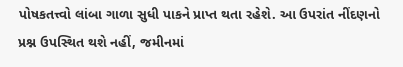પોષકતત્ત્વો લાંબા ગાળા સુધી પાકને પ્રાપ્ત થતા રહેશે. આ ઉપરાંત નીંદણનો પ્રશ્ન ઉપસ્થિત થશે નહીં, જમીનમાં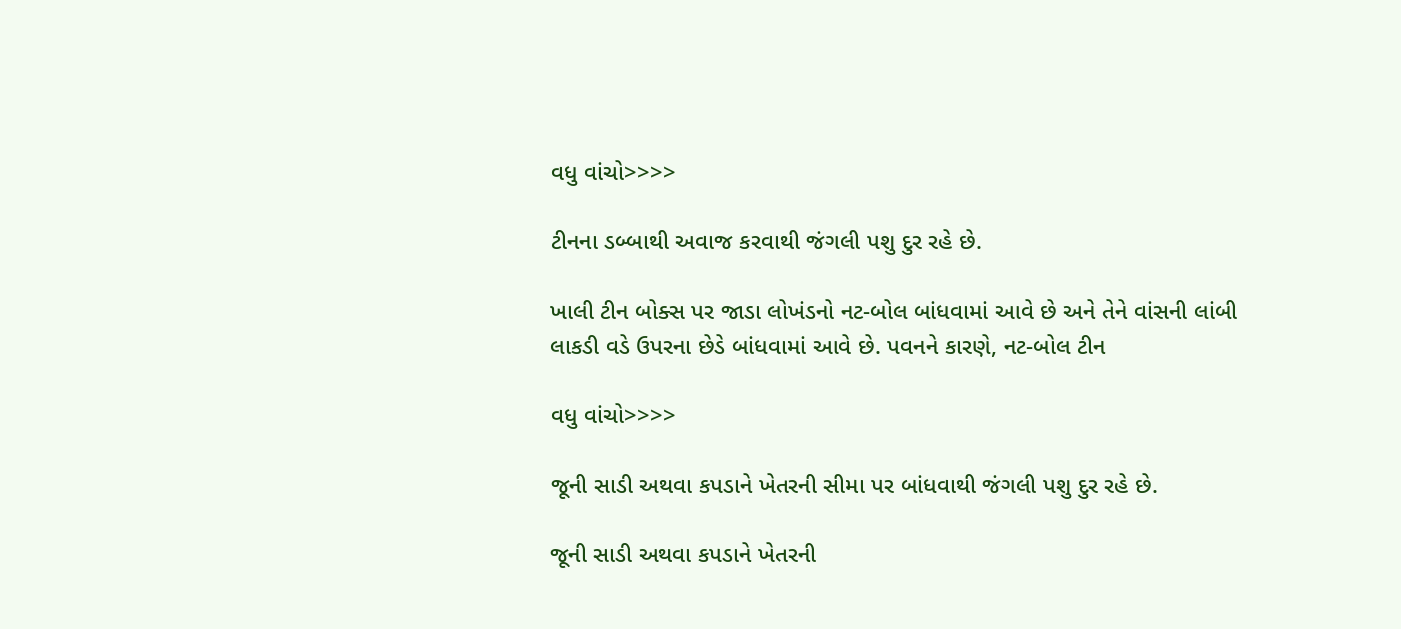વધુ વાંચો>>>>

ટીનના ડબ્બાથી અવાજ કરવાથી જંગલી પશુ દુર રહે છે.

ખાલી ટીન બોક્સ પર જાડા લોખંડનો નટ-બોલ બાંધવામાં આવે છે અને તેને વાંસની લાંબી લાકડી વડે ઉપરના છેડે બાંધવામાં આવે છે. પવનને કારણે, નટ-બોલ ટીન

વધુ વાંચો>>>>

જૂની સાડી અથવા કપડાને ખેતરની સીમા પર બાંધવાથી જંગલી પશુ દુર રહે છે.

જૂની સાડી અથવા કપડાને ખેતરની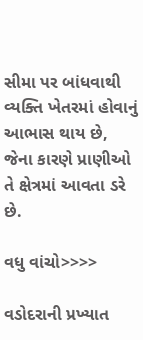સીમા પર બાંધવાથી વ્યક્તિ ખેતરમાં હોવાનું આભાસ થાય છે, જેના કારણે પ્રાણીઓ તે ક્ષેત્રમાં આવતા ડરે છે.

વધુ વાંચો>>>>

વડોદરાની પ્રખ્યાત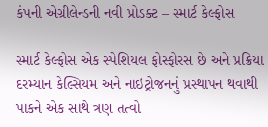કંપની એગ્રીલેન્ડની નવી પ્રોડક્ટ – સ્માર્ટ કેલ્ફોસ

સ્માર્ટ કેલ્ફોસ એક સ્પેશિયલ ફોસ્ફોરસ છે અને પ્રક્રિયા દરમ્યાન કેલ્સિયમ અને નાઇટ્રોજનનું પ્રસ્થાપન થવાથી પાકને એક સાથે ત્રણ તત્વો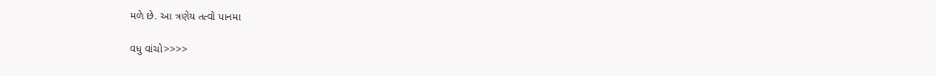મળે છે. આ ત્રણેય તત્વો પાનમા

વધુ વાંચો>>>>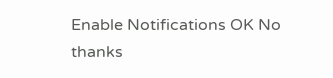Enable Notifications OK No thanks